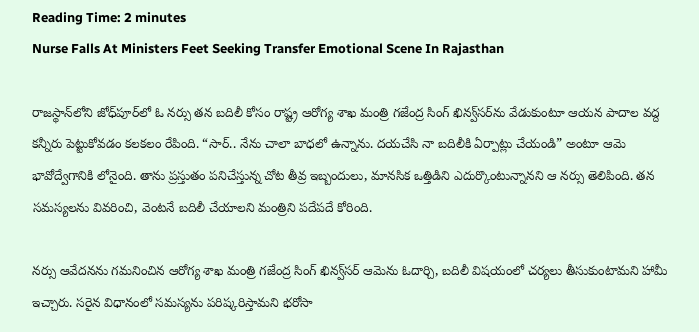Reading Time: 2 minutes
Nurse Falls At Ministers Feet Seeking Transfer Emotional Scene In Rajasthan

రాజస్థాన్‌లోని జోధ్‌పూర్‌లో ఓ నర్సు తన బదిలీ కోసం రాష్ట్ర ఆరోగ్య శాఖ మంత్రి గజేంద్ర సింగ్ ఖిన్వ్‌సర్‌ను వేడుకుంటూ ఆయన పాదాల వద్ద కన్నీరు పెట్టుకోవడం కలకలం రేపింది. “సార్.. నేను చాలా బాధలో ఉన్నాను. దయచేసి నా బదిలీకి ఏర్పాట్లు చేయండి” అంటూ ఆమె భావోద్వేగానికి లోనైంది. తాను ప్రస్తుతం పనిచేస్తున్న చోట తీవ్ర ఇబ్బందులు, మానసిక ఒత్తిడిని ఎదుర్కొంటున్నానని ఆ నర్సు తెలిపింది. తన సమస్యలను వివరించి, వెంటనే బదిలీ చేయాలని మంత్రిని పదేపదే కోరింది.

నర్సు ఆవేదనను గమనించిన ఆరోగ్య శాఖ మంత్రి గజేంద్ర సింగ్ ఖిన్వ్‌సర్ ఆమెను ఓదార్చి, బదిలీ విషయంలో చర్యలు తీసుకుంటామని హామీ ఇచ్చారు. సరైన విధానంలో సమస్యను పరిష్కరిస్తామని భరోసా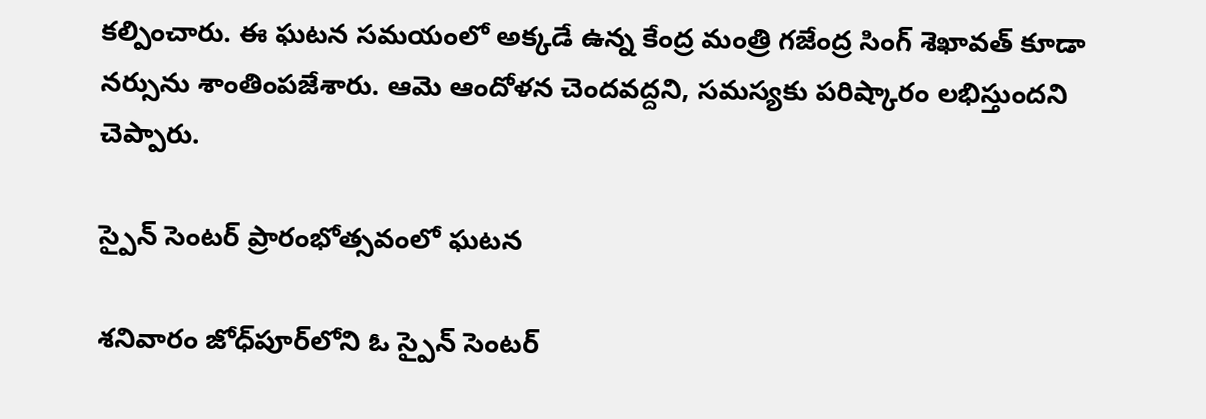కల్పించారు. ఈ ఘటన సమయంలో అక్కడే ఉన్న కేంద్ర మంత్రి గజేంద్ర సింగ్ శెఖావత్ కూడా నర్సును శాంతింపజేశారు. ఆమె ఆందోళన చెందవద్దని, సమస్యకు పరిష్కారం లభిస్తుందని చెప్పారు.

స్పైన్ సెంటర్ ప్రారంభోత్సవంలో ఘటన

శనివారం జోధ్‌పూర్‌లోని ఓ స్పైన్ సెంటర్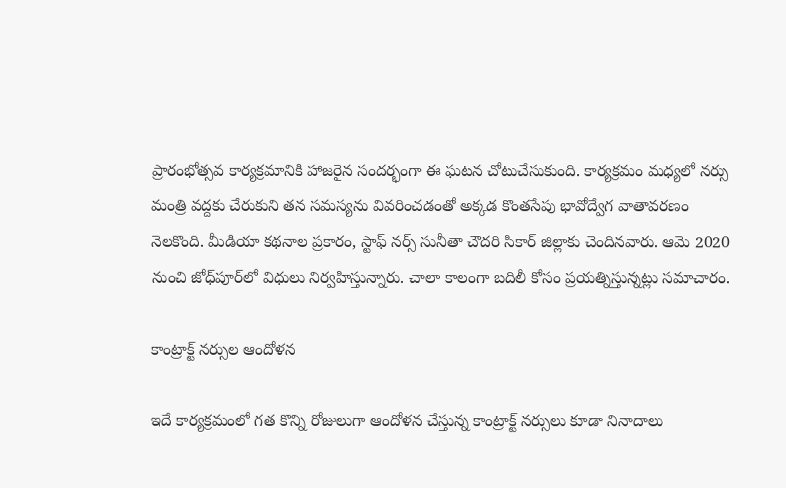ప్రారంభోత్సవ కార్యక్రమానికి హాజరైన సందర్భంగా ఈ ఘటన చోటుచేసుకుంది. కార్యక్రమం మధ్యలో నర్సు మంత్రి వద్దకు చేరుకుని తన సమస్యను వివరించడంతో అక్కడ కొంతసేపు భావోద్వేగ వాతావరణం నెలకొంది. మీడియా కథనాల ప్రకారం, స్టాఫ్ నర్స్ సునీతా చౌదరి సికార్ జిల్లాకు చెందినవారు. ఆమె 2020 నుంచి జోధ్‌పూర్‌లో విధులు నిర్వహిస్తున్నారు. చాలా కాలంగా బదిలీ కోసం ప్రయత్నిస్తున్నట్లు సమాచారం.

కాంట్రాక్ట్ నర్సుల ఆందోళన

ఇదే కార్యక్రమంలో గత కొన్ని రోజులుగా ఆందోళన చేస్తున్న కాంట్రాక్ట్ నర్సులు కూడా నినాదాలు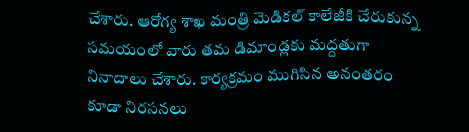చేశారు. ఆరోగ్య శాఖ మంత్రి మెడికల్ కాలేజీకి చేరుకున్న సమయంలో వారు తమ డిమాండ్లకు మద్దతుగా నినాదాలు చేశారు. కార్యక్రమం ముగిసిన అనంతరం కూడా నిరసనలు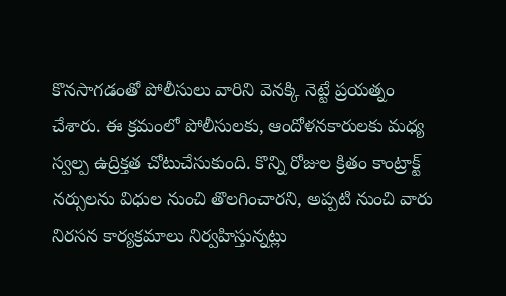కొనసాగడంతో పోలీసులు వారిని వెనక్కి నెట్టే ప్రయత్నం చేశారు. ఈ క్రమంలో పోలీసులకు, ఆందోళనకారులకు మధ్య స్వల్ప ఉద్రిక్తత చోటుచేసుకుంది. కొన్ని రోజుల క్రితం కాంట్రాక్ట్ నర్సులను విధుల నుంచి తొలగించారని, అప్పటి నుంచి వారు నిరసన కార్యక్రమాలు నిర్వహిస్తున్నట్లు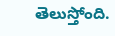తెలుస్తోంది.